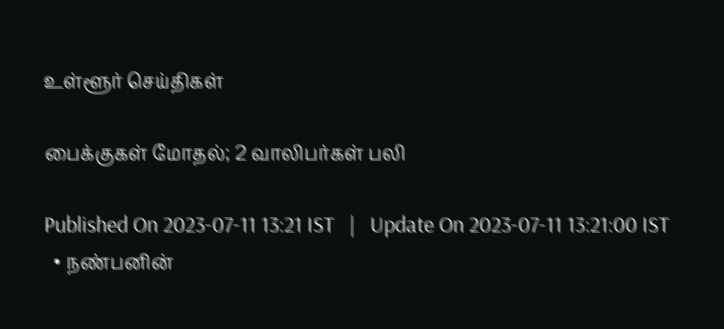உள்ளூர் செய்திகள்

பைக்குகள் மோதல்; 2 வாலிபர்கள் பலி

Published On 2023-07-11 13:21 IST   |   Update On 2023-07-11 13:21:00 IST
  • நண்பனின்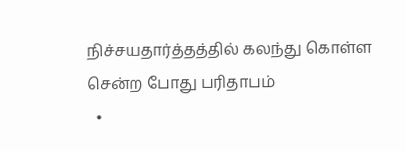நிச்சயதார்த்தத்தில் கலந்து கொள்ள சென்ற போது பரிதாபம்
  •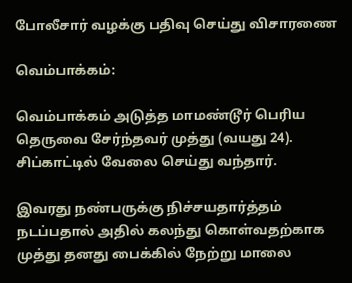போலீசார் வழக்கு பதிவு செய்து விசாரணை

வெம்பாக்கம்:

வெம்பாக்கம் அடுத்த மாமண்டூர் பெரிய தெருவை சேர்ந்தவர் முத்து (வயது 24). சிப்காட்டில் வேலை செய்து வந்தார்.

இவரது நண்பருக்கு நிச்சயதார்த்தம் நடப்பதால் அதில் கலந்து கொள்வதற்காக முத்து தனது பைக்கில் நேற்று மாலை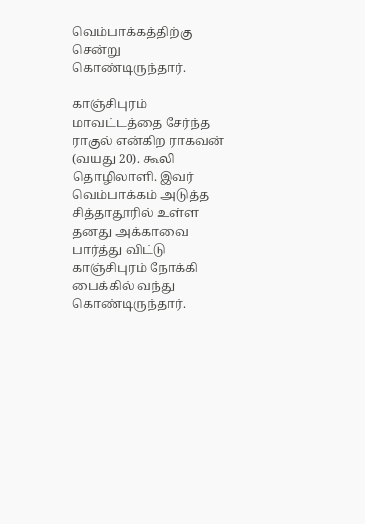வெம்பாக்கத்திற்கு சென்று கொண்டிருந்தார்.

காஞ்சிபுரம் மாவட்டத்தை சேர்ந்த ராகுல் என்கிற ராகவன் (வயது 20). கூலி தொழிலாளி. இவர் வெம்பாக்கம் அடுத்த சித்தாதூரில் உள்ள தனது அக்காவை பார்த்து விட்டு காஞ்சிபுரம் நோக்கி பைக்கில் வந்து கொண்டிருந்தார்.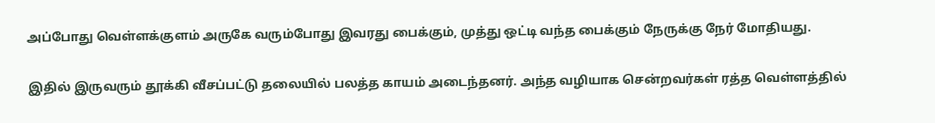அப்போது வெள்ளக்குளம் அருகே வரும்போது இவரது பைக்கும், முத்து ஒட்டி வந்த பைக்கும் நேருக்கு நேர் மோதியது.

இதில் இருவரும் தூக்கி வீசப்பட்டு தலையில் பலத்த காயம் அடைந்தனர். அந்த வழியாக சென்றவர்கள் ரத்த வெள்ளத்தில்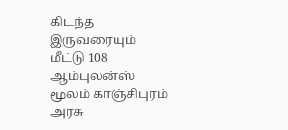கிடந்த இருவரையும் மீட்டு 108 ஆம்புலன்ஸ் மூலம் காஞ்சிபுரம் அரசு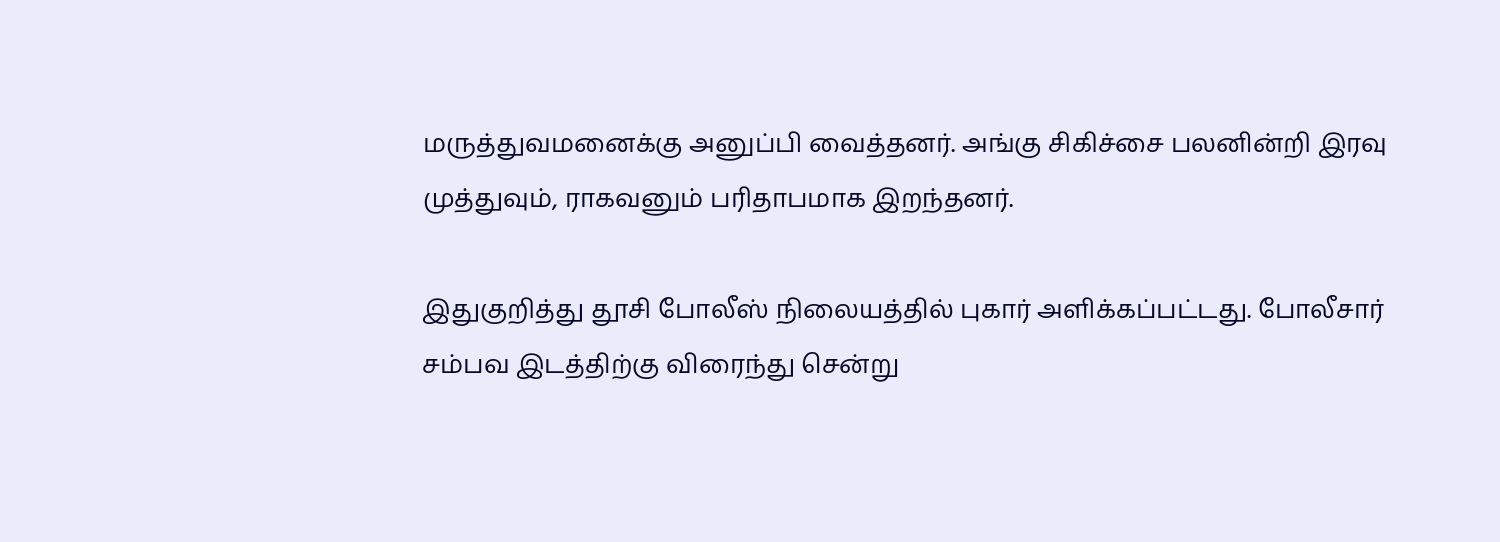மருத்துவமனைக்கு அனுப்பி வைத்தனர். அங்கு சிகிச்சை பலனின்றி இரவு முத்துவும், ராகவனும் பரிதாபமாக இறந்தனர்.

இதுகுறித்து தூசி போலீஸ் நிலையத்தில் புகார் அளிக்கப்பட்டது. போலீசார் சம்பவ இடத்திற்கு விரைந்து சென்று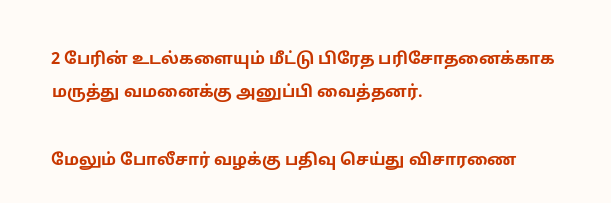2 பேரின் உடல்களையும் மீட்டு பிரேத பரிசோதனைக்காக மருத்து வமனைக்கு அனுப்பி வைத்தனர்.

மேலும் போலீசார் வழக்கு பதிவு செய்து விசாரணை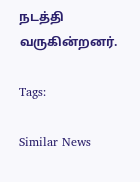நடத்தி வருகின்றனர்.

Tags:

Similar News